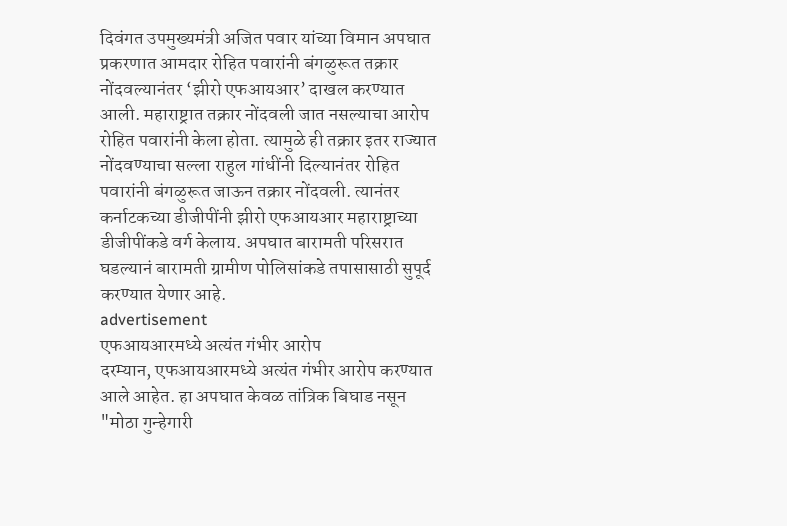दिवंगत उपमुख्यमंत्री अजित पवार यांच्या विमान अपघात प्रकरणात आमदार रोहित पवारांनी बंगळुरूत तक्रार नोंदवल्यानंतर ‘झीरो एफआयआर’ दाखल करण्यात आली. महाराष्ट्रात तक्रार नोंदवली जात नसल्याचा आरोप रोहित पवारांनी केला होता. त्यामुळे ही तक्रार इतर राज्यात नोंदवण्याचा सल्ला राहुल गांधींनी दिल्यानंतर रोहित पवारांनी बंगळुरूत जाऊन तक्रार नोंदवली. त्यानंतर कर्नाटकच्या डीजीपींनी झीरो एफआयआर महाराष्ट्राच्या डीजीपींकडे वर्ग केलाय. अपघात बारामती परिसरात घडल्यानं बारामती ग्रामीण पोलिसांकडे तपासासाठी सुपूर्द करण्यात येणार आहे.
advertisement
एफआयआरमध्ये अत्यंत गंभीर आरोप
दरम्यान, एफआयआरमध्ये अत्यंत गंभीर आरोप करण्यात आले आहेत. हा अपघात केवळ तांत्रिक बिघाड नसून "मोठा गुन्हेगारी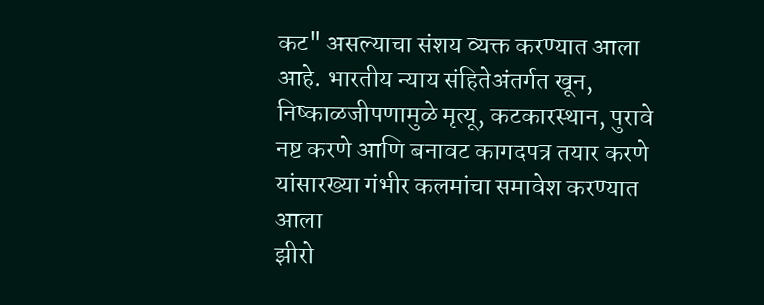कट" असल्याचा संशय व्यक्त करण्यात आला आहे. भारतीय न्याय संहितेअंतर्गत खून, निष्काळजीपणामुळे मृत्यू, कटकारस्थान, पुरावे नष्ट करणे आणि बनावट कागदपत्र तयार करणे यांसारख्या गंभीर कलमांचा समावेश करण्यात आला
झीरो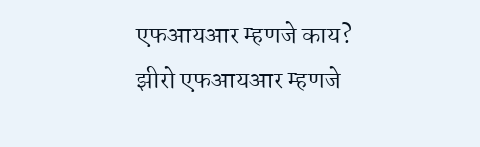एफआयआर म्हणजे काय?
झीरो एफआयआर म्हणजे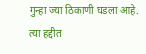गुन्हा ज्या ठिकाणी घडला आहे. त्या हद्दीत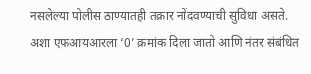नसलेल्या पोलीस ठाण्यातही तक्रार नोंदवण्याची सुविधा असते. अशा एफआयआरला ‘0’ क्रमांक दिला जातो आणि नंतर संबंधित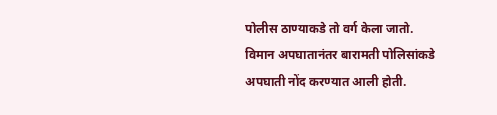पोलीस ठाण्याकडे तो वर्ग केला जातो.
विमान अपघातानंतर बारामती पोलिसांकडे अपघाती नोंद करण्यात आली होती.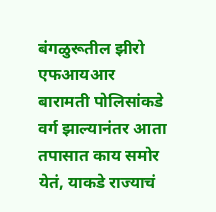बंगळुरूतील झीरो एफआयआर बारामती पोलिसांकडे वर्ग झाल्यानंतर आता तपासात काय समोर येतं, याकडे राज्याचं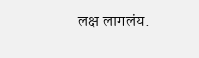लक्ष लागलंय.